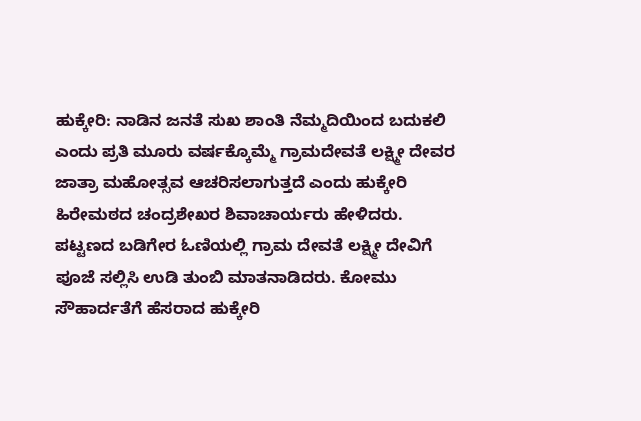ಹುಕ್ಕೇರಿ: ನಾಡಿನ ಜನತೆ ಸುಖ ಶಾಂತಿ ನೆಮ್ಮದಿಯಿಂದ ಬದುಕಲಿ ಎಂದು ಪ್ರತಿ ಮೂರು ವರ್ಷಕ್ಕೊಮ್ಮೆ ಗ್ರಾಮದೇವತೆ ಲಕ್ಷ್ಮೀ ದೇವರ ಜಾತ್ರಾ ಮಹೋತ್ಸವ ಆಚರಿಸಲಾಗುತ್ತದೆ ಎಂದು ಹುಕ್ಕೇರಿ ಹಿರೇಮಠದ ಚಂದ್ರಶೇಖರ ಶಿವಾಚಾರ್ಯರು ಹೇಳಿದರು.
ಪಟ್ಟಣದ ಬಡಿಗೇರ ಓಣಿಯಲ್ಲಿ ಗ್ರಾಮ ದೇವತೆ ಲಕ್ಷ್ಮೀ ದೇವಿಗೆ ಪೂಜೆ ಸಲ್ಲಿಸಿ ಉಡಿ ತುಂಬಿ ಮಾತನಾಡಿದರು. ಕೋಮು ಸೌಹಾರ್ದತೆಗೆ ಹೆಸರಾದ ಹುಕ್ಕೇರಿ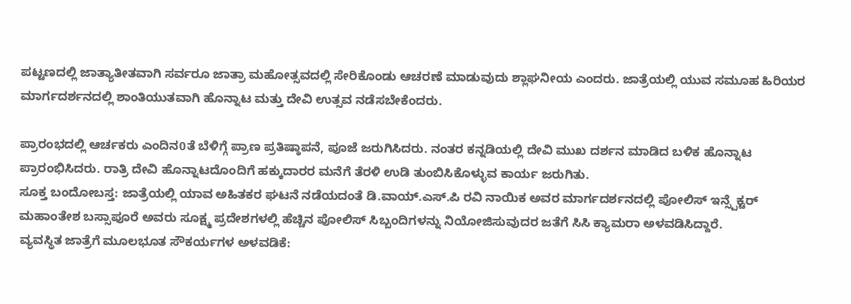ಪಟ್ಟಣದಲ್ಲಿ ಜಾತ್ಯಾತೀತವಾಗಿ ಸರ್ವರೂ ಜಾತ್ರಾ ಮಹೋತ್ಸವದಲ್ಲಿ ಸೇರಿಕೊಂಡು ಆಚರಣೆ ಮಾಡುವುದು ಶ್ಲಾಘನೀಯ ಎಂದರು. ಜಾತ್ರೆಯಲ್ಲಿ ಯುವ ಸಮೂಹ ಹಿರಿಯರ ಮಾರ್ಗದರ್ಶನದಲ್ಲಿ ಶಾಂತಿಯುತವಾಗಿ ಹೊನ್ನಾಟ ಮತ್ತು ದೇವಿ ಉತ್ಸವ ನಡೆಸಬೇಕೆಂದರು.

ಪ್ರಾರಂಭದಲ್ಲಿ ಆರ್ಚಕರು ಎಂದಿನ0ತೆ ಬೆಳಿಗ್ಗೆ ಪ್ರಾಣ ಪ್ರತಿಷ್ಠಾಪನೆ, ಪೂಜೆ ಜರುಗಿಸಿದರು. ನಂತರ ಕನ್ನಡಿಯಲ್ಲಿ ದೇವಿ ಮುಖ ದರ್ಶನ ಮಾಡಿದ ಬಳಿಕ ಹೊನ್ನಾಟ ಪ್ರಾರಂಭಿಸಿದರು. ರಾತ್ರಿ ದೇವಿ ಹೊನ್ನಾಟದೊಂದಿಗೆ ಹಕ್ಕುದಾರರ ಮನೆಗೆ ತೆರಳಿ ಉಡಿ ತುಂಬಿಸಿಕೊಳ್ಳುವ ಕಾರ್ಯ ಜರುಗಿತು.
ಸೂಕ್ತ ಬಂದೋಬಸ್ತ: ಜಾತ್ರೆಯಲ್ಲಿ ಯಾವ ಅಹಿತಕರ ಘಟನೆ ನಡೆಯದಂತೆ ಡಿ.ವಾಯ್.ಎಸ್.ಪಿ ರವಿ ನಾಯಿಕ ಅವರ ಮಾರ್ಗದರ್ಶನದಲ್ಲಿ ಪೋಲಿಸ್ ಇನ್ಸ್ಪೆಕ್ಟರ್ ಮಹಾಂತೇಶ ಬಸ್ಸಾಪೂರೆ ಅವರು ಸೂಕ್ಷ್ಮ ಪ್ರದೇಶಗಳಲ್ಲಿ ಹೆಚ್ಚಿನ ಪೋಲಿಸ್ ಸಿಬ್ಬಂದಿಗಳನ್ನು ನಿಯೋಜಿಸುವುದರ ಜತೆಗೆ ಸಿಸಿ ಕ್ಯಾಮರಾ ಅಳವಡಿಸಿದ್ದಾರೆ.
ವ್ಯವಸ್ಥಿತ ಜಾತ್ರೆಗೆ ಮೂಲಭೂತ ಸೌಕರ್ಯಗಳ ಅಳವಡಿಕೆ: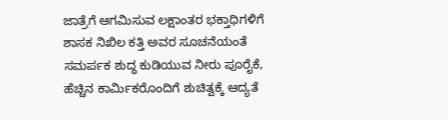ಜಾತ್ರೆಗೆ ಆಗಮಿಸುವ ಲಕ್ಷಾಂತರ ಭಕ್ತಾಧಿಗಳಿಗೆ ಶಾಸಕ ನಿಖಿಲ ಕತ್ತಿ ಅವರ ಸೂಚನೆಯಂತೆ ಸಮರ್ಪಕ ಶುದ್ಧ ಕುಡಿಯುವ ನೀರು ಪೂರೈಕೆ, ಹೆಚ್ಚಿನ ಕಾರ್ಮಿಕರೊಂದಿಗೆ ಶುಚಿತ್ವಕ್ಕೆ ಆದ್ಯತೆ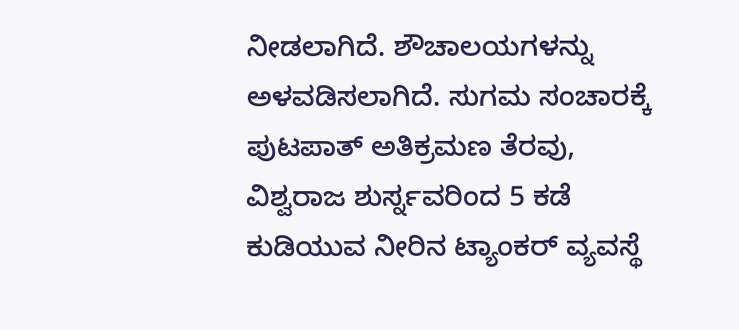ನೀಡಲಾಗಿದೆ. ಶೌಚಾಲಯಗಳನ್ನು ಅಳವಡಿಸಲಾಗಿದೆ. ಸುಗಮ ಸಂಚಾರಕ್ಕೆ ಪುಟಪಾತ್ ಅತಿಕ್ರಮಣ ತೆರವು, ವಿಶ್ವರಾಜ ಶುರ್ಸ್ನವರಿಂದ 5 ಕಡೆ ಕುಡಿಯುವ ನೀರಿನ ಟ್ಯಾಂಕರ್ ವ್ಯವಸ್ಥೆ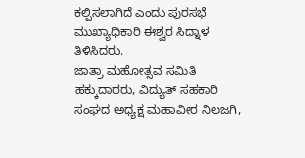ಕಲ್ಪಿಸಲಾಗಿದೆ ಎಂದು ಪುರಸಭೆ ಮುಖ್ಯಾಧಿಕಾರಿ ಈಶ್ವರ ಸಿದ್ನಾಳ ತಿಳಿಸಿದರು.
ಜಾತ್ರಾ ಮಹೋತ್ಸವ ಸಮಿತಿ ಹಕ್ಕುದಾರರು, ವಿದ್ಯುತ್ ಸಹಕಾರಿ ಸಂಘದ ಅಧ್ಯಕ್ಷ ಮಹಾವೀರ ನಿಲಜಗಿ,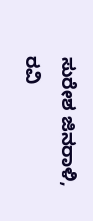ಸುರೇಶ ಜಿನರಾಳಿ, ರವಿ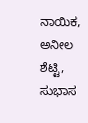ನಾಯಿಕ, ಅನೀಲ ಶೆಟ್ಟಿ, ಸುಭಾಸ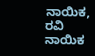ನಾಯಿಕ, ರವಿ ನಾಯಿಕ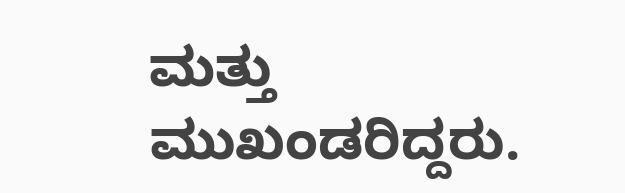ಮತ್ತು ಮುಖಂಡರಿದ್ದರು.